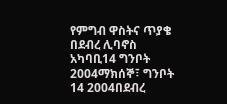የምግብ ዋስትና ጥያቄ በደብረ ሊባኖስ አካባቢ14 ግንቦት 2004ማክሰኞ፣ ግንቦት 14 2004በደብረ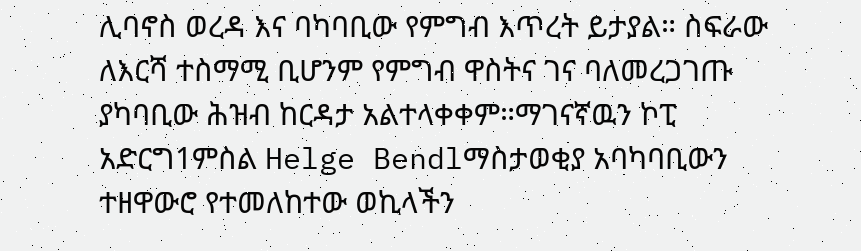ሊባኖስ ወረዳ እና ባካባቢው የምግብ እጥረት ይታያል። ስፍራው ለእርሻ ተስማሚ ቢሆንም የምግብ ዋስትና ገና ባለመረጋገጡ ያካባቢው ሕዝብ ከርዳታ አልተላቀቀም።ማገናኛዉን ኮፒ አድርግ1ምስል Helge Bendlማስታወቂያ አባካባቢውን ተዘዋውሮ የተመለከተው ወኪላችን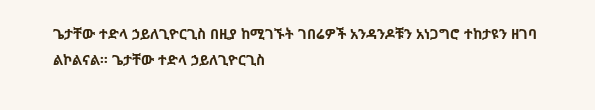ጌታቸው ተድላ ኃይለጊዮርጊስ በዚያ ከሚገኙት ገበሬዎች አንዳንዶቹን አነጋግሮ ተከታዩን ዘገባ ልኮልናል። ጌታቸው ተድላ ኃይለጊዮርጊስ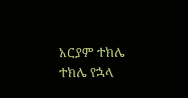አርያም ተክሌ ተክሌ የኋላ